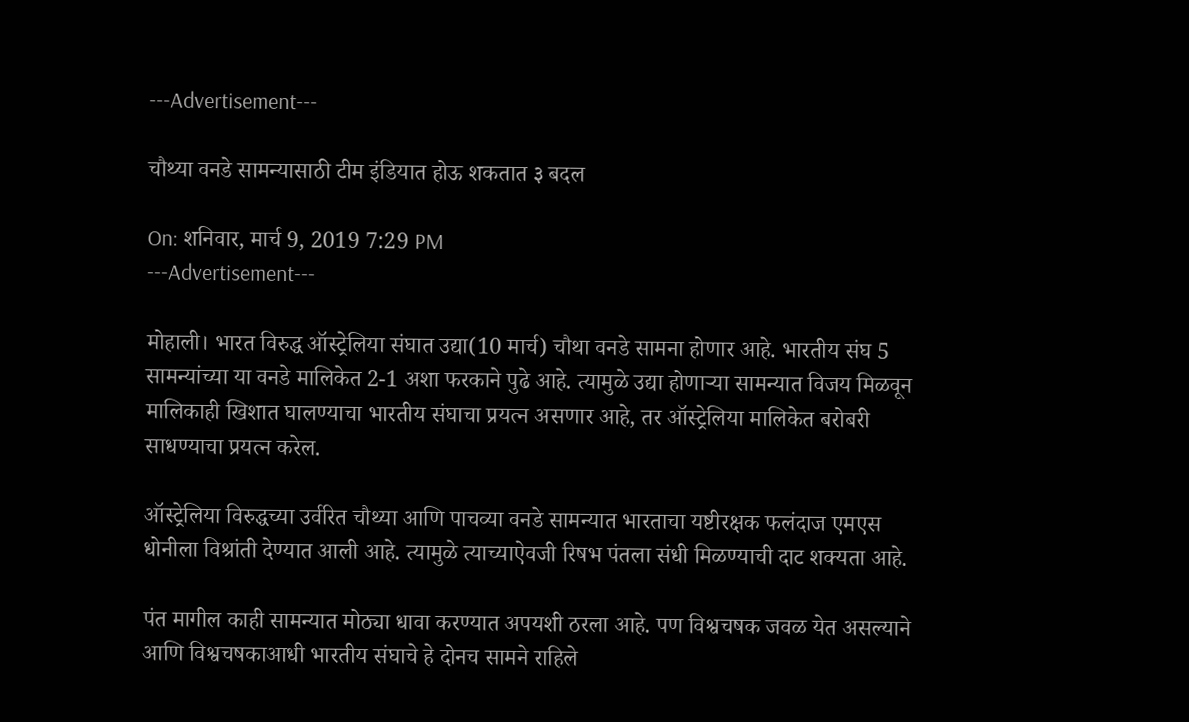---Advertisement---

चौथ्या वनडे सामन्यासाठी टीम इंडियात होऊ शकतात ३ बदल

On: शनिवार, मार्च 9, 2019 7:29 PM
---Advertisement---

मोहाली। भारत विरुद्ध ऑस्ट्रेलिया संघात उद्या(10 मार्च) चौथा वनडे सामना होणार आहे. भारतीय संघ 5 सामन्यांच्या या वनडे मालिकेत 2-1 अशा फरकाने पुढे आहे. त्यामुळे उद्या होणाऱ्या सामन्यात विजय मिळवून मालिकाही खिशात घालण्याचा भारतीय संघाचा प्रयत्न असणार आहे, तर ऑस्ट्रेलिया मालिकेत बरोबरी साधण्याचा प्रयत्न करेल.

ऑस्ट्रेलिया विरुद्धच्या उर्वरित चौथ्या आणि पाचव्या वनडे सामन्यात भारताचा यष्टीरक्षक फलंदाज एमएस धोनीला विश्रांती देण्यात आली आहे. त्यामुळे त्याच्याऐवजी रिषभ पंतला संधी मिळण्याची दाट शक्यता आहे.

पंत मागील काही सामन्यात मोठ्या धावा करण्यात अपयशी ठरला आहे. पण विश्वचषक जवळ येत असल्याने आणि विश्वचषकाआधी भारतीय संघाचे हे दोनच सामने राहिले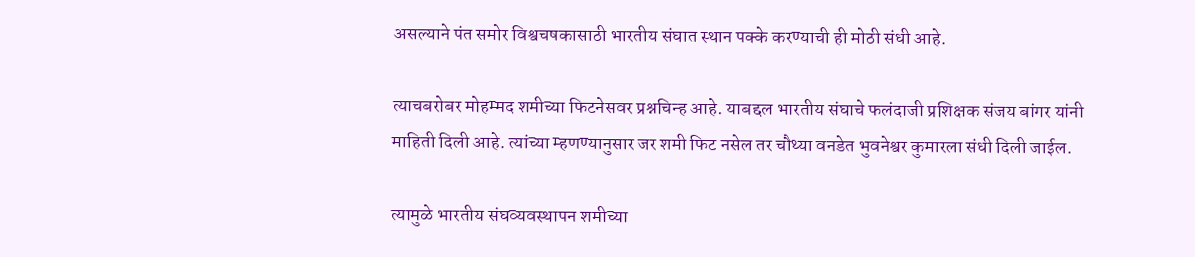असल्याने पंत समोर विश्वचषकासाठी भारतीय संघात स्थान पक्के करण्याची ही मोठी संधी आहे.

त्याचबरोबर मोहम्मद शमीच्या फिटनेसवर प्रश्नचिन्ह आहे. याबद्दल भारतीय संघाचे फलंदाजी प्रशिक्षक संजय बांगर यांनी माहिती दिली आहे. त्यांच्या म्हणण्यानुसार जर शमी फिट नसेल तर चौथ्या वनडेत भुवनेश्वर कुमारला संधी दिली जाईल.

त्यामुळे भारतीय संघव्यवस्थापन शमीच्या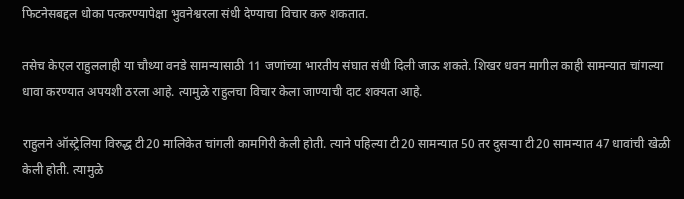फिटनेसबद्दल धोका पत्करण्यापेक्षा भुवनेश्वरला संधी देण्याचा विचार करु शकतात.

तसेच केएल राहुललाही या चौथ्या वनडे सामन्यासाठी 11 जणांच्या भारतीय संघात संधी दिली जाऊ शकते. शिखर धवन मागील काही सामन्यात चांगल्या धावा करण्यात अपयशी ठरला आहे. त्यामुळे राहुलचा विचार केला जाण्याची दाट शक्यता आहे.

राहुलने ऑस्ट्रेलिया विरुद्ध टी20 मालिकेत चांगली कामगिरी केली होती. त्याने पहिल्या टी20 सामन्यात 50 तर दुसऱ्या टी20 सामन्यात 47 धावांची खेळी केली होती. त्यामुळे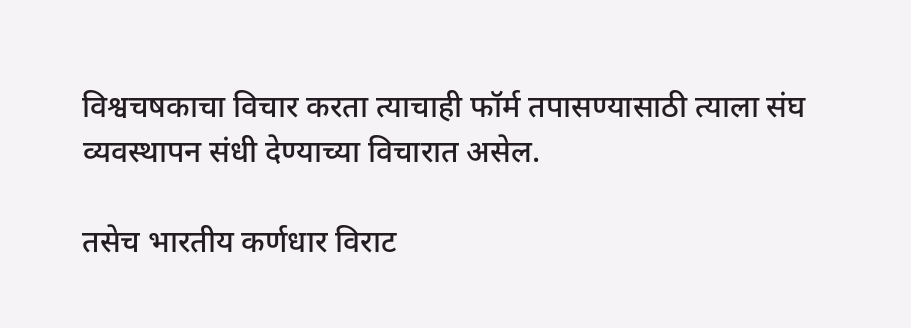विश्वचषकाचा विचार करता त्याचाही फॉर्म तपासण्यासाठी त्याला संघ व्यवस्थापन संधी देण्याच्या विचारात असेल.

तसेच भारतीय कर्णधार विराट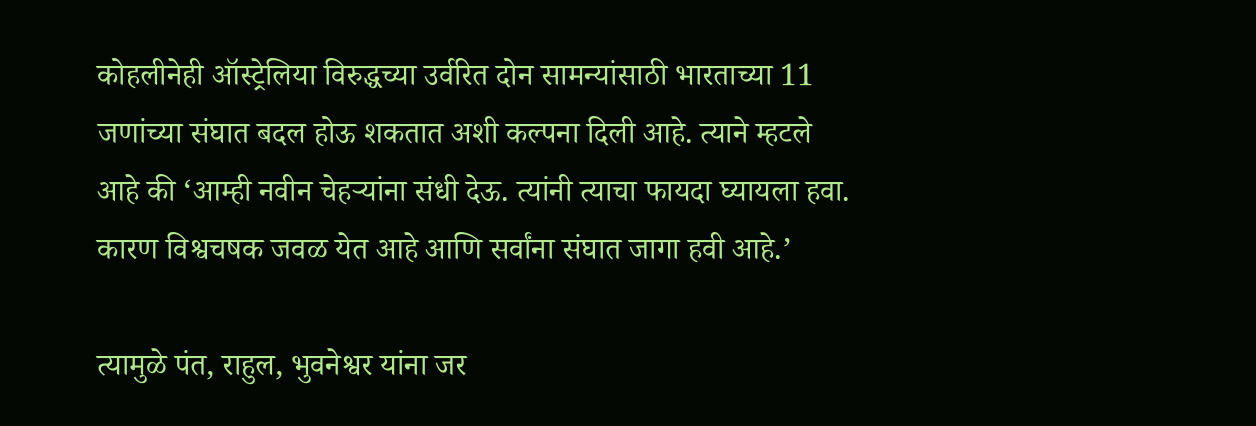कोहलीनेही ऑस्ट्रेलिया विरुद्धच्या उर्वरित दोन सामन्यांसाठी भारताच्या 11 जणांच्या संघात बदल होऊ शकतात अशी कल्पना दिली आहे. त्याने म्हटले आहे की ‘आम्ही नवीन चेहऱ्यांना संधी देऊ. त्यांनी त्याचा फायदा घ्यायला हवा. कारण विश्वचषक जवळ येत आहे आणि सर्वांना संघात जागा हवी आहे.’

त्यामुळे पंत, राहुल, भुवनेश्वर यांना जर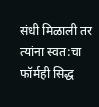संधी मिळाली तर त्यांना स्वत:चा फॉर्मही सिद्ध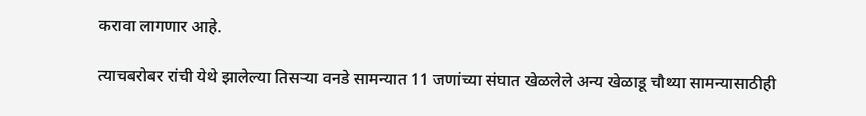करावा लागणार आहे.

त्याचबरोबर रांची येथे झालेल्या तिसऱ्या वनडे सामन्यात 11 जणांच्या संघात खेळलेले अन्य खेळाडू चौथ्या सामन्यासाठीही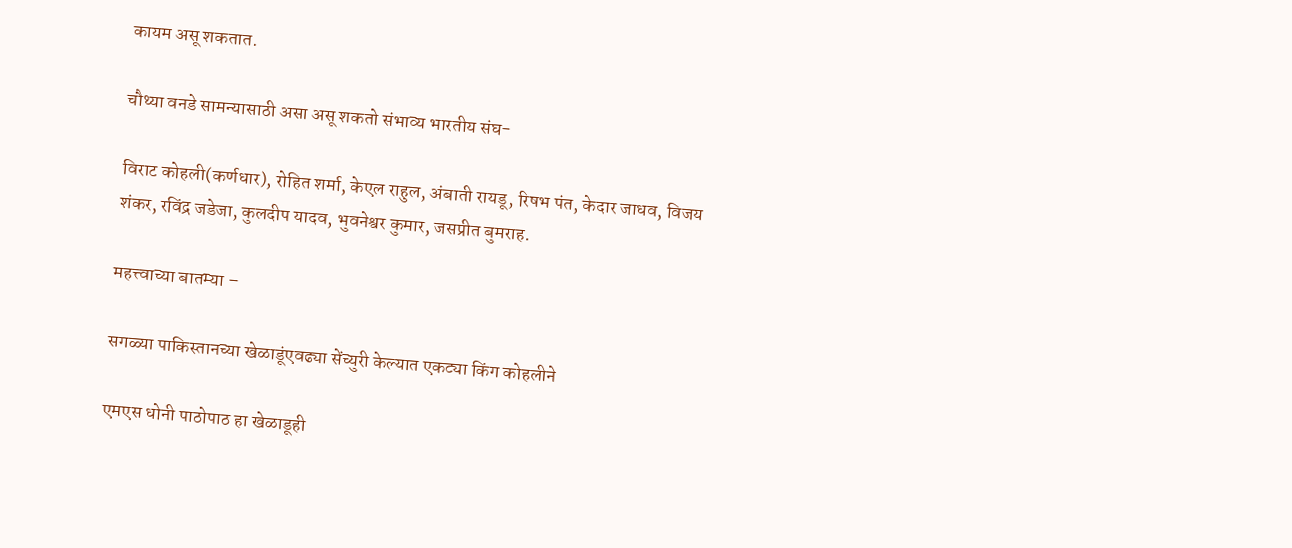कायम असू शकतात.

चौथ्या वनडे सामन्यासाठी असा असू शकतो संभाव्य भारतीय संघ-

विराट कोहली(कर्णधार), रोहित शर्मा, केएल राहुल, अंबाती रायडू, रिषभ पंत, केदार जाधव, विजय शंकर, रविंद्र जडेजा, कुलदीप यादव, भुवनेश्वर कुमार, जसप्रीत बुमराह.

महत्त्वाच्या बातम्या –

सगळ्या पाकिस्तानच्या खेळाडूंएवढ्या सेंच्युरी केल्यात एकट्या किंग कोहलीने

एमएस धोनी पाठोपाठ हा खेळाडूही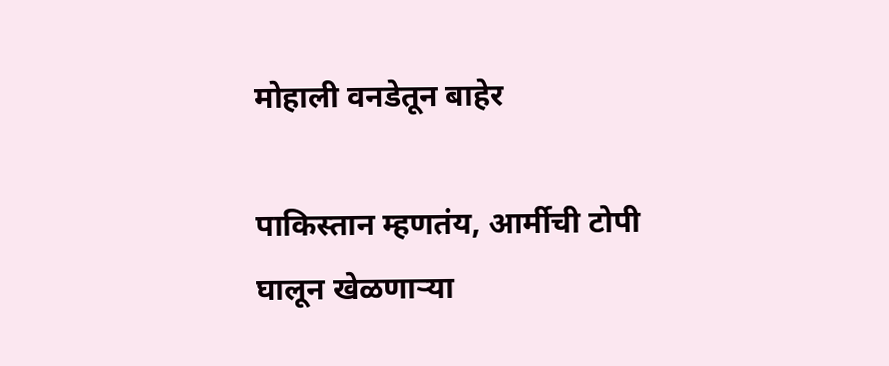मोहाली वनडेतून बाहेर

पाकिस्तान म्हणतंय, आर्मीची टोपी घालून खेळणाऱ्या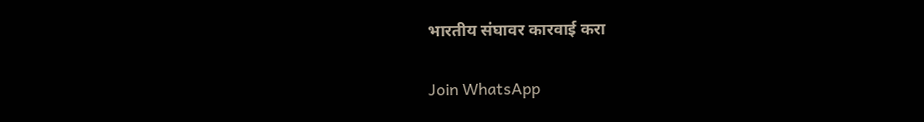भारतीय संघावर कारवाई करा

Join WhatsApp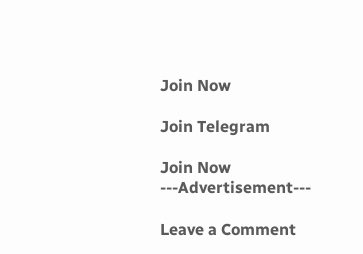Join Now

Join Telegram

Join Now
---Advertisement---

Leave a Comment